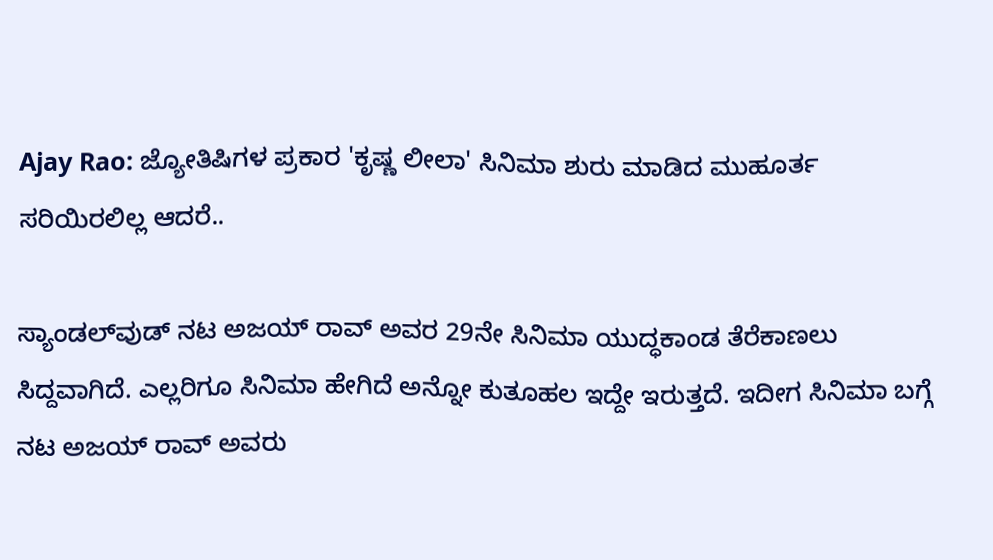Ajay Rao: ಜ್ಯೋತಿಷಿಗಳ ಪ್ರಕಾರ 'ಕೃಷ್ಣ ಲೀಲಾ' ಸಿನಿಮಾ ಶುರು ಮಾಡಿದ ಮುಹೂರ್ತ ಸರಿಯಿರಲಿಲ್ಲ ಆದರೆ..

ಸ್ಯಾಂಡಲ್‌ವುಡ್ ನಟ ಅಜಯ್ ರಾವ್ ಅವರ 29ನೇ ಸಿನಿಮಾ ಯುದ್ಧಕಾಂಡ ತೆರೆಕಾಣಲು ಸಿದ್ದವಾಗಿದೆ. ಎಲ್ಲರಿಗೂ ಸಿನಿಮಾ ಹೇಗಿದೆ ಅನ್ನೋ ಕುತೂಹಲ ಇದ್ದೇ ಇರುತ್ತದೆ. ಇದೀಗ ಸಿನಿಮಾ ಬಗ್ಗೆ ನಟ ಅಜಯ್ ರಾವ್ ಅವರು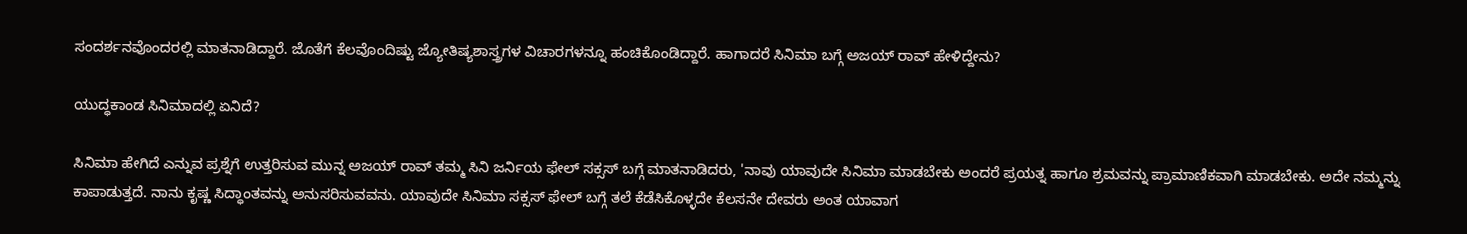ಸಂದರ್ಶನವೊಂದರಲ್ಲಿ ಮಾತನಾಡಿದ್ದಾರೆ. ಜೊತೆಗೆ ಕೆಲವೊಂದಿಷ್ಟು ಜ್ಯೋತಿಷ್ಯಶಾಸ್ತ್ರಗಳ ವಿಚಾರಗಳನ್ನೂ ಹಂಚಿಕೊಂಡಿದ್ದಾರೆ. ಹಾಗಾದರೆ ಸಿನಿಮಾ ಬಗ್ಗೆ ಅಜಯ್ ರಾವ್ ಹೇಳಿದ್ದೇನು?

ಯುದ್ಧಕಾಂಡ ಸಿನಿಮಾದಲ್ಲಿ ಏನಿದೆ?

ಸಿನಿಮಾ ಹೇಗಿದೆ ಎನ್ನುವ ಪ್ರಶ್ನೆಗೆ ಉತ್ತರಿಸುವ ಮುನ್ನ ಅಜಯ್ ರಾವ್ ತಮ್ಮ ಸಿನಿ ಜರ್ನಿಯ ಫೇಲ್ ಸಕ್ಸಸ್ ಬಗ್ಗೆ ಮಾತನಾಡಿದರು, 'ನಾವು ಯಾವುದೇ ಸಿನಿಮಾ ಮಾಡಬೇಕು ಅಂದರೆ ಪ್ರಯತ್ನ ಹಾಗೂ ಶ್ರಮವನ್ನು ಪ್ರಾಮಾಣಿಕವಾಗಿ ಮಾಡಬೇಕು. ಅದೇ ನಮ್ಮನ್ನು ಕಾಪಾಡುತ್ತದೆ. ನಾನು ಕೃಷ್ಣ ಸಿದ್ಧಾಂತವನ್ನು ಅನುಸರಿಸುವವನು. ಯಾವುದೇ ಸಿನಿಮಾ ಸಕ್ಸಸ್ ಫೇಲ್ ಬಗ್ಗೆ ತಲೆ ಕೆಡೆಸಿಕೊಳ್ಳದೇ ಕೆಲಸನೇ ದೇವರು ಅಂತ ಯಾವಾಗ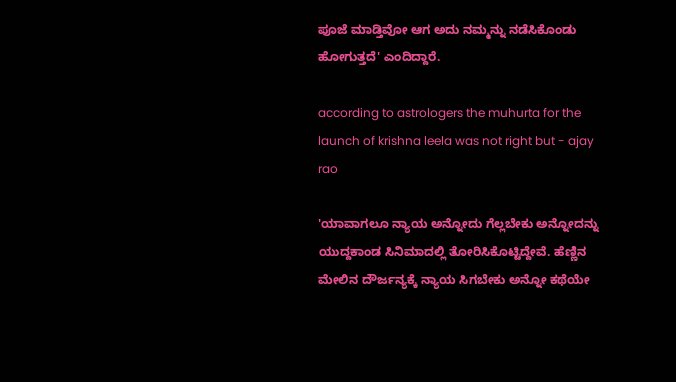ಪೂಜೆ ಮಾಡ್ತಿವೋ ಆಗ ಅದು ನಮ್ಮನ್ನು ನಡೆಸಿಕೊಂಡು ಹೋಗುತ್ತದೆ' ಎಂದಿದ್ದಾರೆ.

according to astrologers the muhurta for the launch of krishna leela was not right but - ajay rao

'ಯಾವಾಗಲೂ ನ್ಯಾಯ ಅನ್ನೋದು ಗೆಲ್ಲಬೇಕು ಅನ್ನೋದನ್ನು ಯುದ್ದಕಾಂಡ ಸಿನಿಮಾದಲ್ಲಿ ತೋರಿಸಿಕೊಟ್ಟಿದ್ದೇವೆ. ಹೆಣ್ಣಿನ ಮೇಲಿನ ದೌರ್ಜನ್ಯಕ್ಕೆ ನ್ಯಾಯ ಸಿಗಬೇಕು ಅನ್ನೋ ಕಥೆಯೇ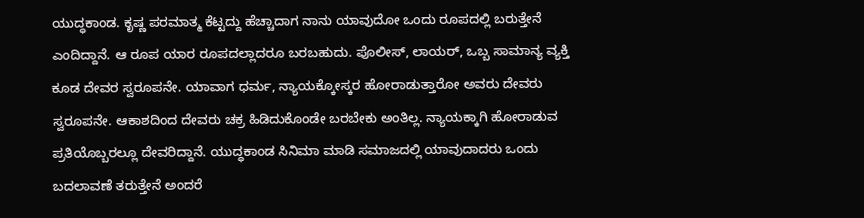ಯುದ್ಧಕಾಂಡ. ಕೃಷ್ಣ ಪರಮಾತ್ಮ ಕೆಟ್ಟದ್ದು ಹೆಚ್ಚಾದಾಗ ನಾನು ಯಾವುದೋ ಒಂದು ರೂಪದಲ್ಲಿ ಬರುತ್ತೇನೆ ಎಂದಿದ್ದಾನೆ. ಆ ರೂಪ ಯಾರ ರೂಪದಲ್ಲಾದರೂ ಬರಬಹುದು. ಪೊಲೀಸ್, ಲಾಯರ್, ಒಬ್ಬ ಸಾಮಾನ್ಯ ವ್ಯಕ್ತಿ ಕೂಡ ದೇವರ ಸ್ವರೂಪನೇ. ಯಾವಾಗ ಧರ್ಮ, ನ್ಯಾಯಕ್ಕೋಸ್ಕರ ಹೋರಾಡುತ್ತಾರೋ ಅವರು ದೇವರು ಸ್ವರೂಪನೇ. ಆಕಾಶದಿಂದ ದೇವರು ಚಕ್ರ ಹಿಡಿದುಕೊಂಡೇ ಬರಬೇಕು ಅಂತಿಲ್ಲ. ನ್ಯಾಯಕ್ಕಾಗಿ ಹೋರಾಡುವ ಪ್ರತಿಯೊಬ್ಬರಲ್ಲೂ ದೇವರಿದ್ದಾನೆ. ಯುದ್ಧಕಾಂಡ ಸಿನಿಮಾ ಮಾಡಿ ಸಮಾಜದಲ್ಲಿ ಯಾವುದಾದರು ಒಂದು ಬದಲಾವಣೆ ತರುತ್ತೇನೆ ಅಂದರೆ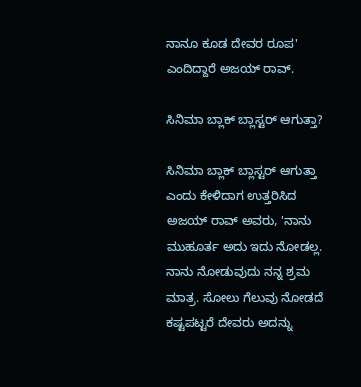ನಾನೂ ಕೂಡ ದೇವರ ರೂಪ' ಎಂದಿದ್ದಾರೆ ಅಜಯ್ ರಾವ್.

ಸಿನಿಮಾ ಬ್ಲಾಕ್ ಬ್ಲಾಸ್ಟರ್ ಆಗುತ್ತಾ?

ಸಿನಿಮಾ ಬ್ಲಾಕ್ ಬ್ಲಾಸ್ಟರ್ ಆಗುತ್ತಾ ಎಂದು ಕೇಳಿದಾಗ ಉತ್ತರಿಸಿದ ಅಜಯ್ ರಾವ್ ಅವರು, 'ನಾನು ಮುಹೂರ್ತ ಅದು ಇದು ನೋಡಲ್ಲ. ನಾನು ನೋಡುವುದು ನನ್ನ ಶ್ರಮ ಮಾತ್ರ. ಸೋಲು ಗೆಲುವು ನೋಡದೆ ಕಷ್ಟಪಟ್ಟರೆ ದೇವರು ಅದನ್ನು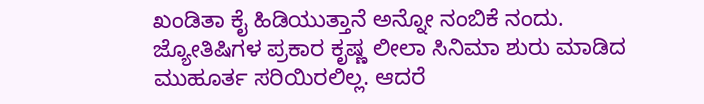ಖಂಡಿತಾ ಕೈ ಹಿಡಿಯುತ್ತಾನೆ ಅನ್ನೋ ನಂಬಿಕೆ ನಂದು. ಜ್ಯೋತಿಷಿಗಳ ಪ್ರಕಾರ ಕೃಷ್ಣ ಲೀಲಾ ಸಿನಿಮಾ ಶುರು ಮಾಡಿದ ಮುಹೂರ್ತ ಸರಿಯಿರಲಿಲ್ಲ. ಆದರೆ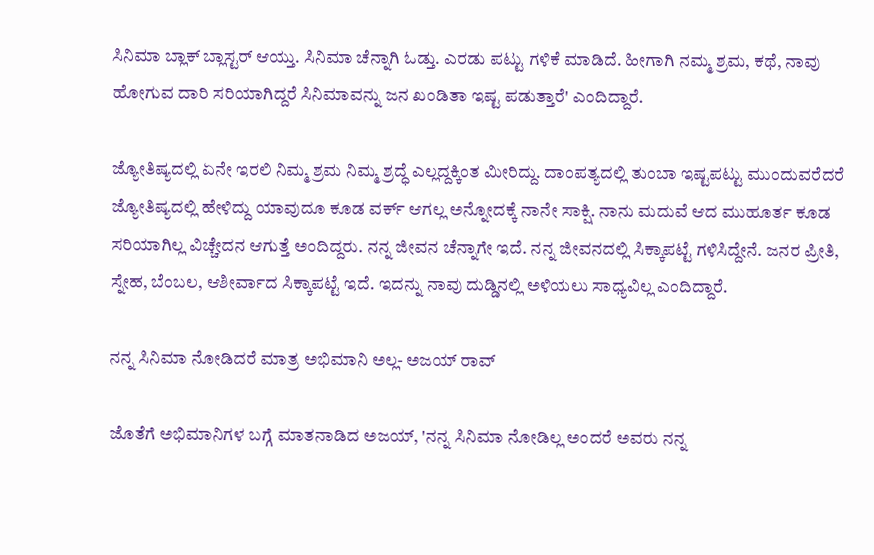ಸಿನಿಮಾ ಬ್ಲಾಕ್ ಬ್ಲಾಸ್ಟರ್ ಆಯ್ತು. ಸಿನಿಮಾ ಚೆನ್ನಾಗಿ ಓಡ್ತು. ಎರಡು ಪಟ್ಟು ಗಳಿಕೆ ಮಾಡಿದೆ. ಹೀಗಾಗಿ ನಮ್ಮ ಶ್ರಮ, ಕಥೆ, ನಾವು ಹೋಗುವ ದಾರಿ ಸರಿಯಾಗಿದ್ದರೆ ಸಿನಿಮಾವನ್ನು ಜನ ಖಂಡಿತಾ ಇಷ್ಟ ಪಡುತ್ತಾರೆ' ಎಂದಿದ್ದಾರೆ.

ಜ್ಯೋತಿಷ್ಯದಲ್ಲಿ ಏನೇ ಇರಲಿ ನಿಮ್ಮ ಶ್ರಮ ನಿಮ್ಮ ಶ್ರದ್ಧೆ ಎಲ್ಲದ್ದಕ್ಕಿಂತ ಮೀರಿದ್ದು. ದಾಂಪತ್ಯದಲ್ಲಿ ತುಂಬಾ ಇಷ್ಟಪಟ್ಟು ಮುಂದುವರೆದರೆ ಜ್ಯೋತಿಷ್ಯದಲ್ಲಿ ಹೇಳಿದ್ದು ಯಾವುದೂ ಕೂಡ ವರ್ಕ್ ಆಗಲ್ಲ ಅನ್ನೋದಕ್ಕೆ ನಾನೇ ಸಾಕ್ಷಿ. ನಾನು ಮದುವೆ ಆದ ಮುಹೂರ್ತ ಕೂಡ ಸರಿಯಾಗಿಲ್ಲ ವಿಚ್ಚೇದನ ಆಗುತ್ತೆ ಅಂದಿದ್ದರು. ನನ್ನ ಜೀವನ ಚೆನ್ನಾಗೇ ಇದೆ. ನನ್ನ ಜೀವನದಲ್ಲಿ ಸಿಕ್ಕಾಪಟ್ಟೆ ಗಳಿಸಿದ್ದೇನೆ. ಜನರ ಪ್ರೀತಿ, ಸ್ನೇಹ, ಬೆಂಬಲ, ಆಶೀರ್ವಾದ ಸಿಕ್ಕಾಪಟ್ಟೆ ಇದೆ. ಇದನ್ನು ನಾವು ದುಡ್ಡಿನಲ್ಲಿ ಅಳಿಯಲು ಸಾಧ್ಯವಿಲ್ಲ ಎಂದಿದ್ದಾರೆ.

ನನ್ನ ಸಿನಿಮಾ ನೋಡಿದರೆ ಮಾತ್ರ ಅಭಿಮಾನಿ ಅಲ್ಲ- ಅಜಯ್ ರಾವ್

ಜೊತೆಗೆ ಅಭಿಮಾನಿಗಳ ಬಗ್ಗೆ ಮಾತನಾಡಿದ ಅಜಯ್, 'ನನ್ನ ಸಿನಿಮಾ ನೋಡಿಲ್ಲ ಅಂದರೆ ಅವರು ನನ್ನ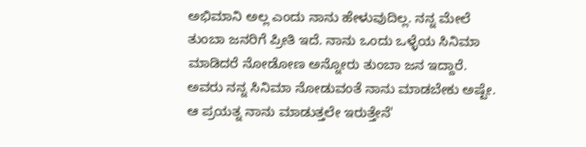ಅಭಿಮಾನಿ ಅಲ್ಲ ಎಂದು ನಾನು ಹೇಳುವುದಿಲ್ಲ. ನನ್ನ ಮೇಲೆ ತುಂಬಾ ಜನರಿಗೆ ಪ್ರೀತಿ ಇದೆ. ನಾನು ಒಂದು ಒಳ್ಳೆಯ ಸಿನಿಮಾ ಮಾಡಿದರೆ ನೋಡೋಣ ಅನ್ನೋರು ತುಂಬಾ ಜನ ಇದ್ದಾರೆ. ಅವರು ನನ್ನ ಸಿನಿಮಾ ನೋಡುವಂತೆ ನಾನು ಮಾಡಬೇಕು ಅಷ್ಟೇ. ಆ ಪ್ರಯತ್ನ ನಾನು ಮಾಡುತ್ತಲೇ ಇರುತ್ತೇನೆ'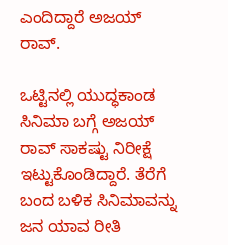ಎಂದಿದ್ದಾರೆ ಅಜಯ್ ರಾವ್.

ಒಟ್ಟಿನಲ್ಲಿ ಯುದ್ಧಕಾಂಡ ಸಿನಿಮಾ ಬಗ್ಗೆ ಅಜಯ್ ರಾವ್ ಸಾಕಷ್ಟು ನಿರೀಕ್ಷೆ ಇಟ್ಟುಕೊಂಡಿದ್ದಾರೆ. ತೆರೆಗೆ ಬಂದ ಬಳಿಕ ಸಿನಿಮಾವನ್ನು ಜನ ಯಾವ ರೀತಿ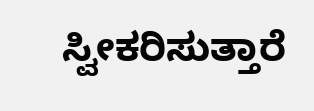ಸ್ವೀಕರಿಸುತ್ತಾರೆ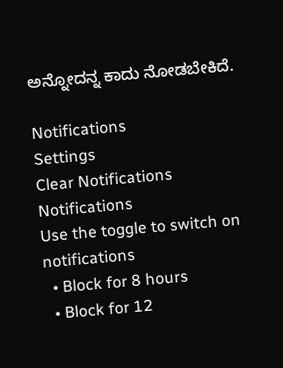ಅನ್ನೋದನ್ನ ಕಾದು ನೋಡಬೇಕಿದೆ.

Notifications
Settings
Clear Notifications
Notifications
Use the toggle to switch on notifications
  • Block for 8 hours
  • Block for 12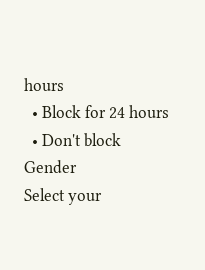hours
  • Block for 24 hours
  • Don't block
Gender
Select your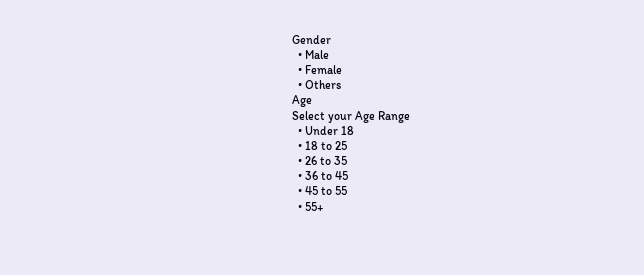Gender
  • Male
  • Female
  • Others
Age
Select your Age Range
  • Under 18
  • 18 to 25
  • 26 to 35
  • 36 to 45
  • 45 to 55
  • 55+